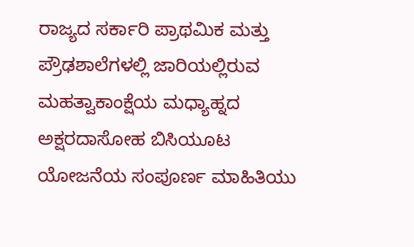ರಾಜ್ಯದ ಸರ್ಕಾರಿ ಪ್ರಾಥಮಿಕ ಮತ್ತು ಪ್ರೌಢಶಾಲೆಗಳಲ್ಲಿ ಜಾರಿಯಲ್ಲಿರುವ ಮಹತ್ವಾಕಾಂಕ್ಷೆಯ ಮಧ್ಯಾಹ್ನದ ಅಕ್ಷರದಾಸೋಹ ಬಿಸಿಯೂಟ ಯೋಜನೆಯ ಸಂಪೂರ್ಣ ಮಾಹಿತಿಯು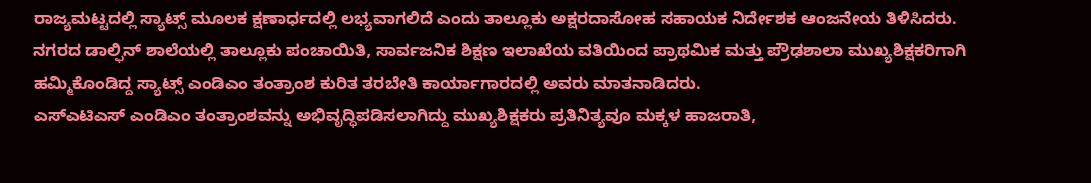ರಾಜ್ಯಮಟ್ಟದಲ್ಲಿ ಸ್ಯಾಟ್ಸ್ ಮೂಲಕ ಕ್ಷಣಾರ್ಧದಲ್ಲಿ ಲಭ್ಯವಾಗಲಿದೆ ಎಂದು ತಾಲ್ಲೂಕು ಅಕ್ಷರದಾಸೋಹ ಸಹಾಯಕ ನಿರ್ದೇಶಕ ಆಂಜನೇಯ ತಿಳಿಸಿದರು.
ನಗರದ ಡಾಲ್ಫಿನ್ ಶಾಲೆಯಲ್ಲಿ ತಾಲ್ಲೂಕು ಪಂಚಾಯಿತಿ, ಸಾರ್ವಜನಿಕ ಶಿಕ್ಷಣ ಇಲಾಖೆಯ ವತಿಯಿಂದ ಪ್ರಾಥಮಿಕ ಮತ್ತು ಪ್ರೌಢಶಾಲಾ ಮುಖ್ಯಶಿಕ್ಷಕರಿಗಾಗಿ ಹಮ್ಮಿಕೊಂಡಿದ್ದ ಸ್ಯಾಟ್ಸ್ ಎಂಡಿಎಂ ತಂತ್ರಾಂಶ ಕುರಿತ ತರಬೇತಿ ಕಾರ್ಯಾಗಾರದಲ್ಲಿ ಅವರು ಮಾತನಾಡಿದರು.
ಎಸ್ಎಟಿಎಸ್ ಎಂಡಿಎಂ ತಂತ್ರಾಂಶವನ್ನು ಅಭಿವೃದ್ಧಿಪಡಿಸಲಾಗಿದ್ದು ಮುಖ್ಯಶಿಕ್ಷಕರು ಪ್ರತಿನಿತ್ಯವೂ ಮಕ್ಕಳ ಹಾಜರಾತಿ,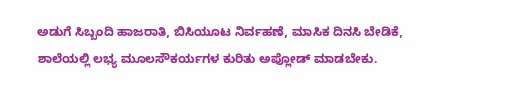ಅಡುಗೆ ಸಿಬ್ಬಂದಿ ಹಾಜರಾತಿ, ಬಿಸಿಯೂಟ ನಿರ್ವಹಣೆ, ಮಾಸಿಕ ದಿನಸಿ ಬೇಡಿಕೆ, ಶಾಲೆಯಲ್ಲಿ ಲಭ್ಯ ಮೂಲಸೌಕರ್ಯಗಳ ಕುರಿತು ಅಪ್ಲೋಡ್ ಮಾಡಬೇಕು.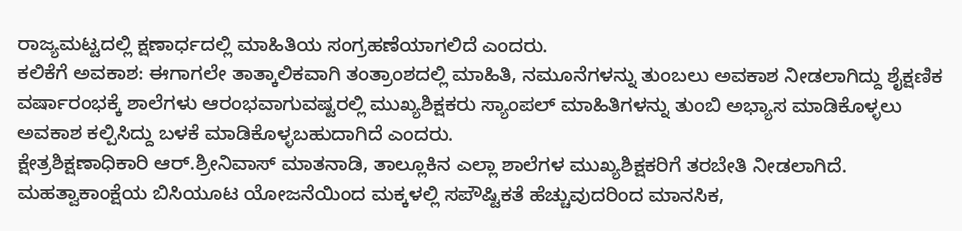ರಾಜ್ಯಮಟ್ಟದಲ್ಲಿ ಕ್ಷಣಾರ್ಧದಲ್ಲಿ ಮಾಹಿತಿಯ ಸಂಗ್ರಹಣೆಯಾಗಲಿದೆ ಎಂದರು.
ಕಲಿಕೆಗೆ ಅವಕಾಶ: ಈಗಾಗಲೇ ತಾತ್ಕಾಲಿಕವಾಗಿ ತಂತ್ರಾಂಶದಲ್ಲಿ ಮಾಹಿತಿ, ನಮೂನೆಗಳನ್ನು ತುಂಬಲು ಅವಕಾಶ ನೀಡಲಾಗಿದ್ದು ಶೈಕ್ಷಣಿಕ ವರ್ಷಾರಂಭಕ್ಕೆ ಶಾಲೆಗಳು ಆರಂಭವಾಗುವಷ್ಟರಲ್ಲಿ ಮುಖ್ಯಶಿಕ್ಷಕರು ಸ್ಯಾಂಪಲ್ ಮಾಹಿತಿಗಳನ್ನು ತುಂಬಿ ಅಭ್ಯಾಸ ಮಾಡಿಕೊಳ್ಳಲು ಅವಕಾಶ ಕಲ್ಪಿಸಿದ್ದು ಬಳಕೆ ಮಾಡಿಕೊಳ್ಳಬಹುದಾಗಿದೆ ಎಂದರು.
ಕ್ಷೇತ್ರಶಿಕ್ಷಣಾಧಿಕಾರಿ ಆರ್.ಶ್ರೀನಿವಾಸ್ ಮಾತನಾಡಿ, ತಾಲ್ಲೂಕಿನ ಎಲ್ಲಾ ಶಾಲೆಗಳ ಮುಖ್ಯಶಿಕ್ಷಕರಿಗೆ ತರಬೇತಿ ನೀಡಲಾಗಿದೆ. ಮಹತ್ವಾಕಾಂಕ್ಷೆಯ ಬಿಸಿಯೂಟ ಯೋಜನೆಯಿಂದ ಮಕ್ಕಳಲ್ಲಿ ಸಪೌಷ್ಟಿಕತೆ ಹೆಚ್ಚುವುದರಿಂದ ಮಾನಸಿಕ,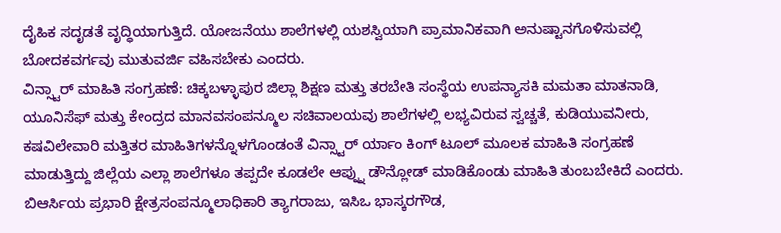ದೈಹಿಕ ಸದೃಡತೆ ವೃದ್ಧಿಯಾಗುತ್ತಿದೆ. ಯೋಜನೆಯು ಶಾಲೆಗಳಲ್ಲಿ ಯಶಸ್ವಿಯಾಗಿ ಪ್ರಾಮಾನಿಕವಾಗಿ ಅನುಷ್ಟಾನಗೊಳಿಸುವಲ್ಲಿ ಬೋದಕವರ್ಗವು ಮುತುವರ್ಜಿ ವಹಿಸಬೇಕು ಎಂದರು.
ವಿನ್ಸ್ಟಾರ್ ಮಾಹಿತಿ ಸಂಗ್ರಹಣೆ: ಚಿಕ್ಕಬಳ್ಳಾಪುರ ಜಿಲ್ಲಾ ಶಿಕ್ಷಣ ಮತ್ತು ತರಬೇತಿ ಸಂಸ್ಥೆಯ ಉಪನ್ಯಾಸಕಿ ಮಮತಾ ಮಾತನಾಡಿ, ಯೂನಿಸೆಫ್ ಮತ್ತು ಕೇಂದ್ರದ ಮಾನವಸಂಪನ್ಮೂಲ ಸಚಿವಾಲಯವು ಶಾಲೆಗಳಲ್ಲಿ ಲಭ್ಯವಿರುವ ಸ್ವಚ್ಚತೆ, ಕುಡಿಯುವನೀರು, ಕಷವಿಲೇವಾರಿ ಮತ್ತಿತರ ಮಾಹಿತಿಗಳನ್ನೊಳಗೊಂಡಂತೆ ವಿನ್ಸ್ಟಾರ್ ರ್ಯಾಂ ಕಿಂಗ್ ಟೂಲ್ ಮೂಲಕ ಮಾಹಿತಿ ಸಂಗ್ರಹಣೆ ಮಾಡುತ್ತಿದ್ದು ಜಿಲ್ಲೆಯ ಎಲ್ಲಾ ಶಾಲೆಗಳೂ ತಪ್ಪದೇ ಕೂಡಲೇ ಆಪ್ನ್ನು ಡೌನ್ಲೋಡ್ ಮಾಡಿಕೊಂಡು ಮಾಹಿತಿ ತುಂಬಬೇಕಿದೆ ಎಂದರು.
ಬಿಆರ್ಸಿಯ ಪ್ರಭಾರಿ ಕ್ಷೇತ್ರಸಂಪನ್ಮೂಲಾಧಿಕಾರಿ ತ್ಯಾಗರಾಜು, ಇಸಿಒ ಭಾಸ್ಕರಗೌಡ,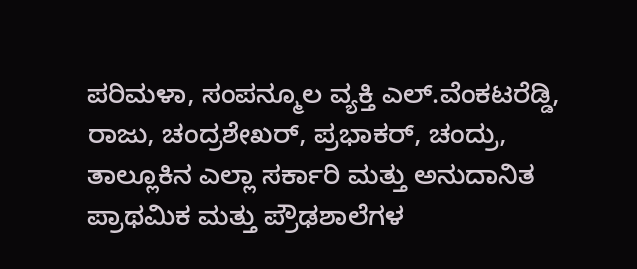ಪರಿಮಳಾ, ಸಂಪನ್ಮೂಲ ವ್ಯಕ್ತಿ ಎಲ್.ವೆಂಕಟರೆಡ್ಡಿ, ರಾಜು, ಚಂದ್ರಶೇಖರ್, ಪ್ರಭಾಕರ್, ಚಂದ್ರು, ತಾಲ್ಲೂಕಿನ ಎಲ್ಲಾ ಸರ್ಕಾರಿ ಮತ್ತು ಅನುದಾನಿತ ಪ್ರಾಥಮಿಕ ಮತ್ತು ಪ್ರೌಢಶಾಲೆಗಳ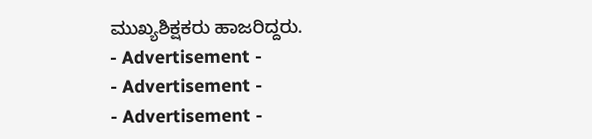ಮುಖ್ಯಶಿಕ್ಷಕರು ಹಾಜರಿದ್ದರು.
- Advertisement -
- Advertisement -
- Advertisement -